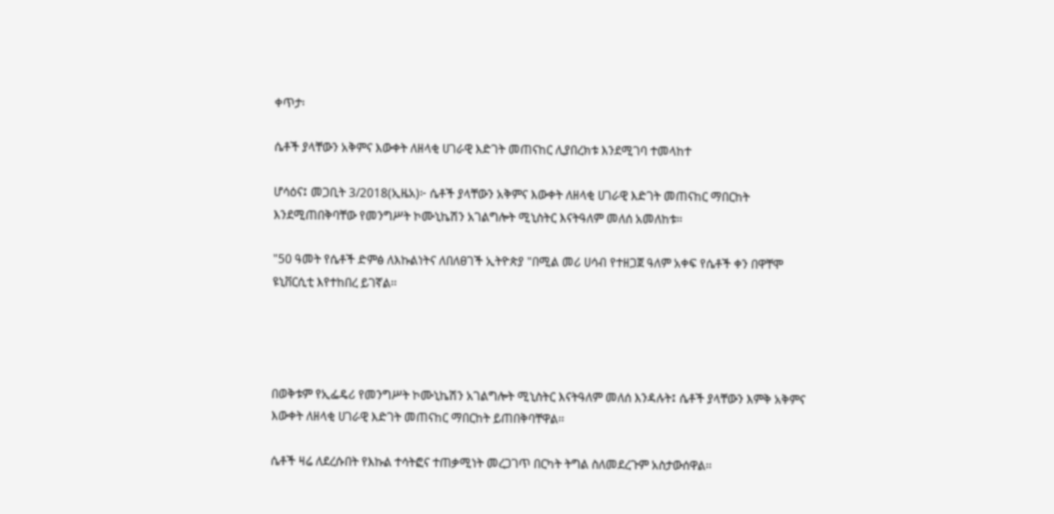ቀጥታ፡

ሴቶች ያላቸውን አቅምና እውቀት ለዘላቂ ሀገራዊ እድገት መጠናከር ሊያበረክቱ እንደሚገባ ተመላከተ

ሆሳዕና፤ መጋቢት 3/2018(ኢዜአ)፦ ሴቶች ያላቸውን አቅምና እውቀት ለዘላቂ ሀገራዊ እድገት መጠናከር ማበርከት እንደሚጠበቅባቸው የመንግሥት ኮሙኒኬሽን አገልግሎት ሚኒስትር እናትዓለም መለሰ አመለከቱ።

"50 ዓመት የሴቶች ድምፅ ለእኩልነትና ለበለፀገች ኢትዮጵያ "በሚል መሪ ሀሳብ የተዘጋጀ ዓለም አቀፍ የሴቶች ቀን በዋቸሞ ዩኒቨርሲቲ እየተከበረ ይገኛል፡፡




በወቅቱም የኢፌዴሪ የመንግሥት ኮሙኒኬሽን አገልግሎት ሚኒስትር እናትዓለም መለሰ እንዳሉት፤ ሴቶች ያላቸውን እምቅ አቅምና እውቀት ለዘላቂ ሀገራዊ እድገት መጠናከር ማበርከት ይጠበቅባቸዋል፡፡

ሴቶች ዛሬ ለደረሱበት የእኩል ተሳትፎና ተጠቃሚነት መረጋገጥ በርካት ትግል ስለመደረጉም አስታውሰዋል፡፡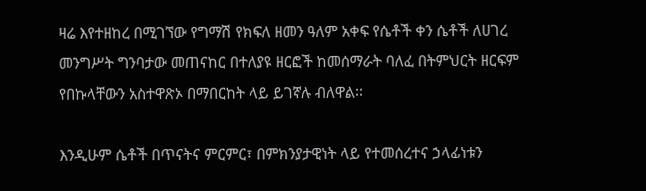ዛሬ እየተዘከረ በሚገኘው የግማሽ የክፍለ ዘመን ዓለም አቀፍ የሴቶች ቀን ሴቶች ለሀገረ መንግሥት ግንባታው መጠናከር በተለያዩ ዘርፎች ከመሰማራት ባለፈ በትምህርት ዘርፍም የበኩላቸውን አስተዋጽኦ በማበርከት ላይ ይገኛሉ ብለዋል፡፡

እንዲሁም ሴቶች በጥናትና ምርምር፣ በምክንያታዊነት ላይ የተመሰረተና ኃላፊነቱን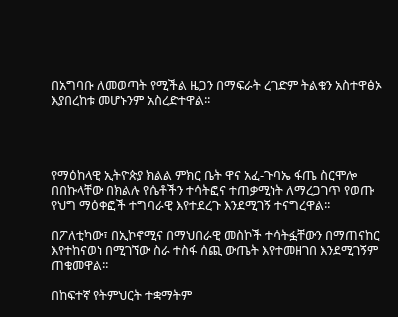በአግባቡ ለመወጣት የሚችል ዜጋን በማፍራት ረገድም ትልቁን አስተዋፅኦ እያበረከቱ መሆኑንም አስረድተዋል፡፡




የማዕከላዊ ኢትዮጵያ ክልል ምክር ቤት ዋና አፈ-ጉባኤ ፋጤ ስርሞሎ በበኩላቸው በክልሉ የሴቶችን ተሳትፎና ተጠቃሚነት ለማረጋገጥ የወጡ የህግ ማዕቀፎች ተግባራዊ እየተደረጉ እንደሚገኝ ተናግረዋል፡፡

በፖለቲካው፣ በኢኮኖሚና በማህበራዊ መስኮች ተሳትፏቸውን በማጠናከር እየተከናወነ በሚገኘው ስራ ተስፋ ሰጪ ውጤት እየተመዘገበ እንደሚገኝም ጠቁመዋል፡፡

በከፍተኛ የትምህርት ተቋማትም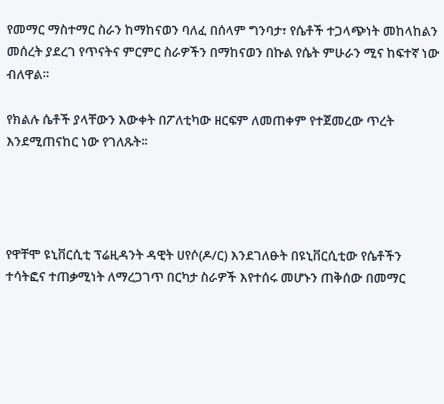የመማር ማስተማር ስራን ከማከናወን ባለፈ በሰላም ግንባታ፣ የሴቶች ተጋላጭነት መከላከልን መሰረት ያደረገ የጥናትና ምርምር ስራዎችን በማከናወን በኩል የሴት ምሁራን ሚና ከፍተኛ ነው ብለዋል።

የክልሉ ሴቶች ያላቸውን እውቀት በፖለቲካው ዘርፍም ለመጠቀም የተጀመረው ጥረት እንደሚጠናከር ነው የገለጹት፡፡




የዋቸሞ ዩኒቨርሲቲ ፕሬዚዳንት ዳዊት ሀየሶ(ዶ/ር) እንደገለፁት በዩኒቨርሲቲው የሴቶችን ተሳትፎና ተጠቃሚነት ለማረጋገጥ በርካታ ስራዎች እየተሰሩ መሆኑን ጠቅሰው በመማር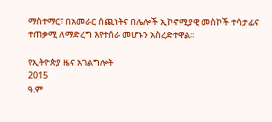ማስተማር፣ በአመራር ሰጪነትና በሌሎች ኢኮኖሚያዊ መስኮች ተሳታፊና ተጠቃሚ ለማድረግ እየተሰራ መሆኑን አስረድተዋል፡፡

የኢትዮጵያ ዜና አገልግሎት
2015
ዓ.ም